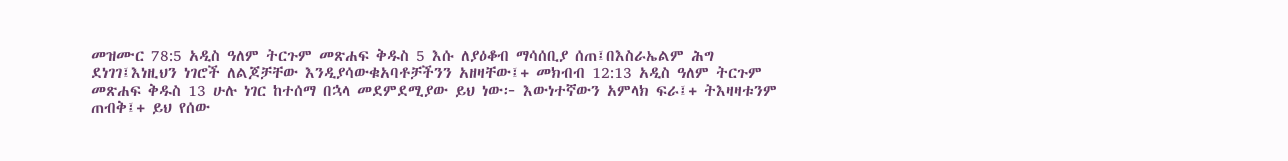መዝሙር 78:5 አዲስ ዓለም ትርጉም መጽሐፍ ቅዱስ 5 እሱ ለያዕቆብ ማሳሰቢያ ሰጠ፤በእስራኤልም ሕግ ደነገገ፤እነዚህን ነገሮች ለልጆቻቸው እንዲያሳውቁአባቶቻችንን አዘዛቸው፤+ መክብብ 12:13 አዲስ ዓለም ትርጉም መጽሐፍ ቅዱስ 13 ሁሉ ነገር ከተሰማ በኋላ መደምደሚያው ይህ ነው፦ እውነተኛውን አምላክ ፍራ፤+ ትእዛዛቱንም ጠብቅ፤+ ይህ የሰው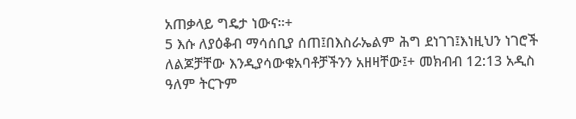አጠቃላይ ግዴታ ነውና።+
5 እሱ ለያዕቆብ ማሳሰቢያ ሰጠ፤በእስራኤልም ሕግ ደነገገ፤እነዚህን ነገሮች ለልጆቻቸው እንዲያሳውቁአባቶቻችንን አዘዛቸው፤+ መክብብ 12:13 አዲስ ዓለም ትርጉም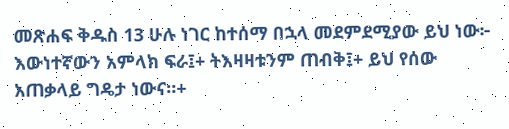መጽሐፍ ቅዱስ 13 ሁሉ ነገር ከተሰማ በኋላ መደምደሚያው ይህ ነው፦ እውነተኛውን አምላክ ፍራ፤+ ትእዛዛቱንም ጠብቅ፤+ ይህ የሰው አጠቃላይ ግዴታ ነውና።+